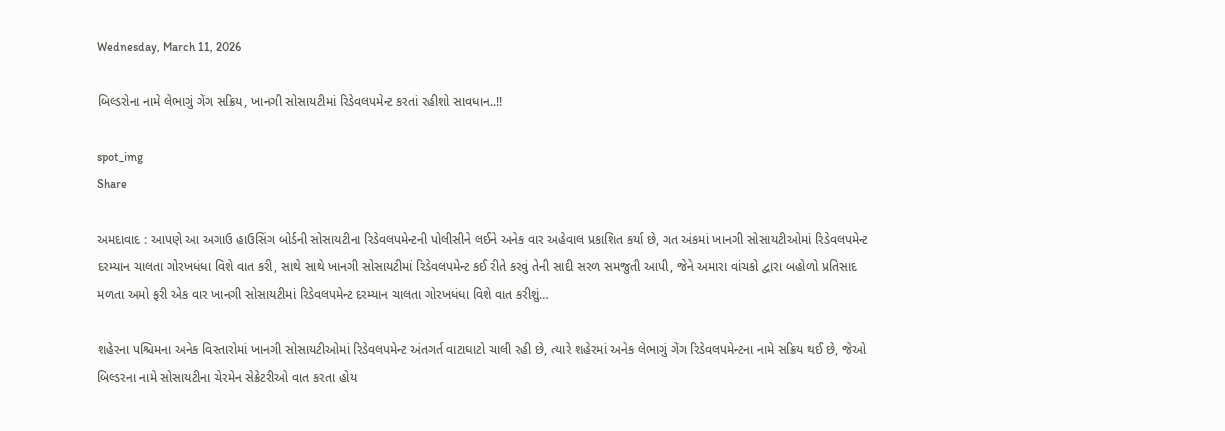Wednesday, March 11, 2026

બિલ્ડરોના નામે લેભાગું ગેંગ સક્રિય, ખાનગી સોસાયટીમાં રિડેવલપમેન્ટ કરતાં રહીશો સાવધાન..!!

spot_img
Share

અમદાવાદ : આપણે આ અગાઉ હાઉસિંગ બોર્ડની સોસાયટીના રિડેવલપમેન્ટની પોલીસીને લઈને અનેક વાર અહેવાલ પ્રકાશિત કર્યા છે, ગત અંકમાં ખાનગી સોસાયટીઓમાં રિડેવલપમેન્ટ દરમ્યાન ચાલતા ગોરખધંધા વિશે વાત કરી, સાથે સાથે ખાનગી સોસાયટીમાં રિડેવલપમેન્ટ કઈ રીતે કરવું તેની સાદી સરળ સમજુતી આપી, જેને અમારા વાંચકો દ્વારા બહોળો પ્રતિસાદ મળતા અમો ફરી એક વાર ખાનગી સોસાયટીમાં રિડેવલપમેન્ટ દરમ્યાન ચાલતા ગોરખધંધા વિશે વાત કરીશું…

શહેરના પશ્ચિમના અનેક વિસ્તારોમાં ખાનગી સોસાયટીઓમાં રિડેવલપમેન્ટ અંતગર્ત વાટાઘાટો ચાલી રહી છે, ત્યારે શહેરમાં અનેક લેભાગું ગેંગ રિડેવલપમેન્ટના નામે સક્રિય થઈ છે, જેઓ બિલ્ડરના નામે સોસાયટીના ચેરમેન સેક્રેટરીઓ વાત કરતા હોય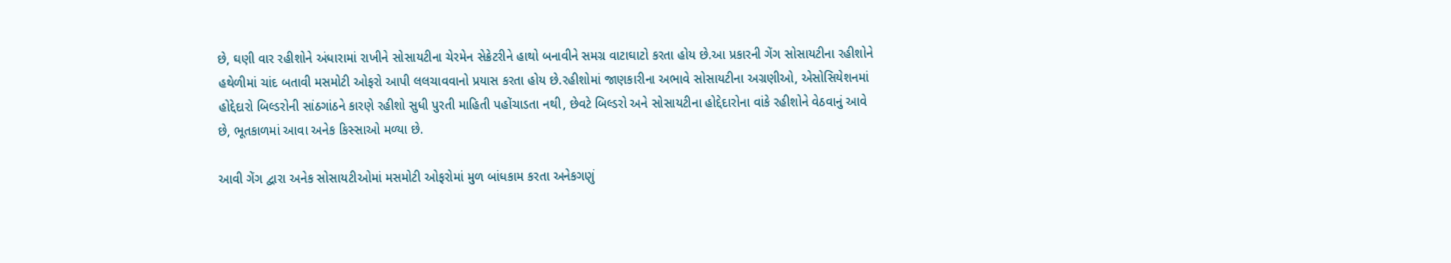છે, ઘણી વાર રહીશોને અંધારામાં રાખીને સોસાયટીના ચેરમેન સેક્રેટરીને હાથો બનાવીને સમગ્ર વાટાઘાટો કરતા હોય છે.આ પ્રકારની ગેંગ સોસાયટીના રહીશોને હથેળીમાં ચાંદ બતાવી મસમોટી ઓફરો આપી લલચાવવાનો પ્રયાસ કરતા હોય છે.રહીશોમાં જાણકારીના અભાવે સોસાયટીના અગ્રણીઓ, એસોસિયેશનમાં હોદ્દેદારો બિલ્ડરોની સાંઠગાંઠને કારણે રહીશો સુધી પુરતી માહિતી પહોંચાડતા નથી, છેવટે બિલ્ડરો અને સોસાયટીના હોદ્દેદારોના વાંકે રહીશોને વેઠવાનું આવે છે, ભૂતકાળમાં આવા અનેક કિસ્સાઓ મળ્યા છે.

આવી ગેંગ દ્વારા અનેક સોસાયટીઓમાં મસમોટી ઓફરોમાં મુળ બાંધકામ કરતા અનેકગણું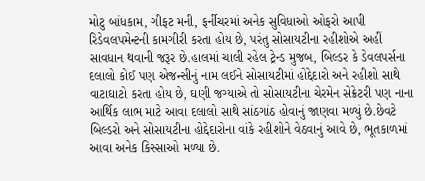મોટુ બાંધકામ, ગીફટ મની, ફર્નીચરમાં અનેક સુવિધાઓ ઓફરો આપી રિડેવલપમેન્ટની કામગીરી કરતા હોય છે, પરંતુ સોસાયટીના રહીશોએ અહીં સાવધાન થવાની જરૂર છે.હાલમાં ચાલી રહેલ ટ્રેન્ડ મુજબ, બિલ્ડર કે ડેવલપર્સના દલાલો કોઈ પણ એજન્સીનું નામ લઈને સોસાયટીમાં હોદ્દેદારો અને રહીશો સાથે વાટાઘાટો કરતા હોય છે, ઘણી જગ્યાએ તો સોસાયટીના ચેરમેન સેક્રેટરી પણ નાના આર્થિક લાભ માટે આવા દલાલો સાથે સાંઠગાંઠ હોવાનું જાણવા મળ્યું છે.છેવટે બિલ્ડરો અને સોસાયટીના હોદ્દેદારોના વાંકે રહીશોને વેઠવાનું આવે છે, ભૂતકાળમાં આવા અનેક કિસ્સાઓ મળ્યા છે.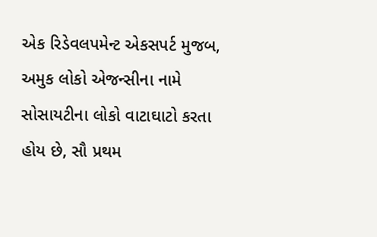એક રિડેવલપમેન્ટ એકસપર્ટ મુજબ, અમુક લોકો એજન્સીના નામે સોસાયટીના લોકો વાટાઘાટો કરતા હોય છે, સૌ પ્રથમ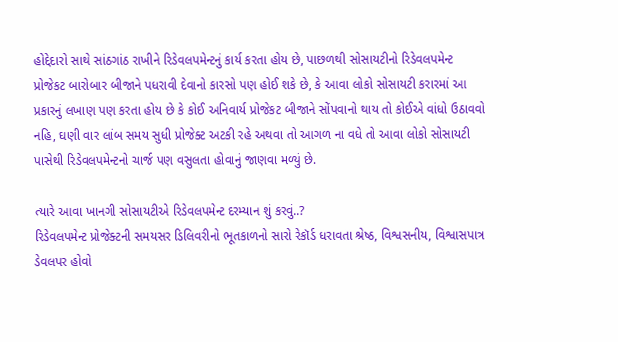હોદ્દેદારો સાથે સાંઠગાંઠ રાખીને રિડેવલપમેન્ટનું કાર્ય કરતા હોય છે, પાછળથી સોસાયટીનો રિડેવલપમેન્ટ પ્રોજેકટ બારોબાર બીજાને પધરાવી દેવાનો કારસો પણ હોઈ શકે છે, કે આવા લોકો સોસાયટી કરારમાં આ પ્રકારનું લખાણ પણ કરતા હોય છે કે કોઈ અનિવાર્ય પ્રોજેકટ બીજાને સોંપવાનો થાય તો કોઈએ વાંધો ઉઠાવવો નહિ, ઘણી વાર લાંબ સમય સુધી પ્રોજેક્ટ અટકી રહે અથવા તો આગળ ના વધે તો આવા લોકો સોસાયટી પાસેથી રિડેવલપમેન્ટનો ચાર્જ પણ વસુલતા હોવાનું જાણવા મળ્યું છે.

ત્યારે આવા ખાનગી સોસાયટીએ રિડેવલપમેન્ટ દરમ્યાન શું કરવું..?
રિડેવલપમેન્ટ પ્રોજેક્ટની સમયસર ડિલિવરીનો ભૂતકાળનો સારો રેકૉર્ડ ધરાવતા શ્રેષ્ઠ, વિશ્વસનીય, વિશ્વાસપાત્ર ડેવલપર હોવો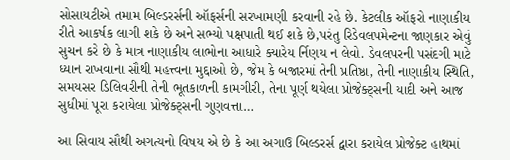સોસાયટીએ તમામ બિલ્ડરર્સની ઑફર્સની સરખામણી કરવાની રહે છે. કેટલીક ઑફરો નાણાકીય રીતે આકર્ષક લાગી શકે છે અને સભ્યો પક્ષપાતી થઈ શકે છે,પરંતુ રિડેવલપમેન્ટના જાણકાર એવું સુચન કરે છે કે માત્ર નાણાકીય લાભોના આધારે ક્યારેય ર્નિણય ન લેવો. ડેવલપરની પસંદગી માટે ધ્યાન રાખવાના સૌથી મહત્ત્વના મુદ્દાઓ છે, જેમ કે બજારમાં તેની પ્રતિષ્ઠા, તેની નાણાકીય સ્થિતિ, સમયસર ડિલિવરીની તેની ભૂતકાળની કામગીરી, તેના પૂર્ણ થયેલા પ્રોજેક્ટ્‌સની યાદી અને આજ સુધીમાં પૂરા કરાયેલા પ્રોજેક્ટ્‌સની ગુણવત્તા…

આ સિવાય સૌથી અગત્યનો વિષય એ છે કે આ અગાઉ બિલ્ડરર્સ દ્વારા કરાયેલ પ્રોજેક્ટ હાથમાં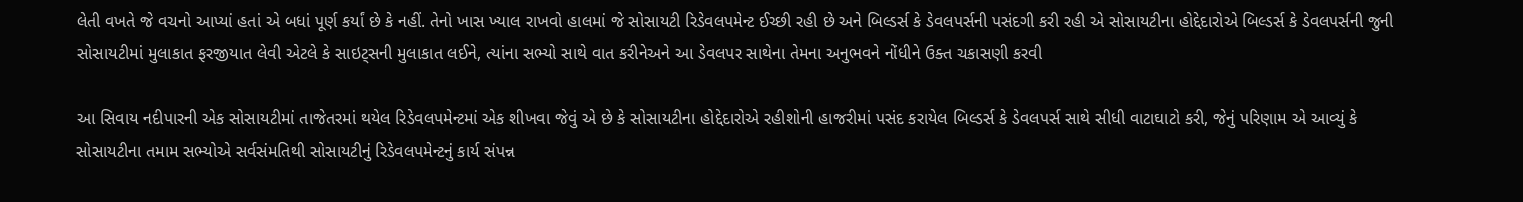લેતી વખતે જે વચનો આપ્યાં હતાં એ બધાં પૂર્ણ કર્યાં છે કે નહીં. તેનો ખાસ ખ્યાલ રાખવો હાલમાં જે સોસાયટી રિડેવલપમેન્ટ ઈચ્છી રહી છે અને બિલ્ડર્સ કે ડેવલપર્સની પસંદગી કરી રહી એ સોસાયટીના હોદ્દેદારોએ બિલ્ડર્સ કે ડેવલપર્સની જુની સોસાયટીમાં મુલાકાત ફરજીયાત લેવી એટલે કે સાઇટ્‌સની મુલાકાત લઈને, ત્યાંના સભ્યો સાથે વાત કરીનેઅને આ ડેવલપર સાથેના તેમના અનુભવને નોંધીને ઉક્ત ચકાસણી કરવી

આ સિવાય નદીપારની એક સોસાયટીમાં તાજેતરમાં થયેલ રિડેવલપમેન્ટમાં એક શીખવા જેવું એ છે કે સોસાયટીના હોદ્દેદારોએ રહીશોની હાજરીમાં પસંદ કરાયેલ બિલ્ડર્સ કે ડેવલપર્સ સાથે સીધી વાટાઘાટો કરી, જેનું પરિણામ એ આવ્યું કે સોસાયટીના તમામ સભ્યોએ સર્વસંમતિથી સોસાયટીનું રિડેવલપમેન્ટનું કાર્ય સંપન્ન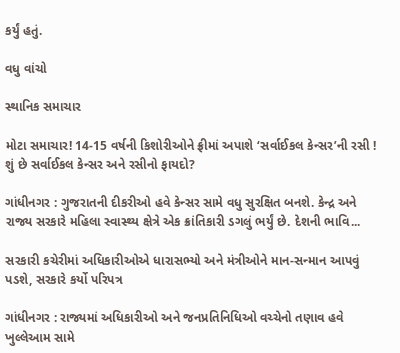કર્યું હતું.

વધુ વાંચો

સ્થાનિક સમાચાર

મોટા સમાચાર! 14-15 વર્ષની કિશોરીઓને ફ્રીમાં અપાશે ‘સર્વાઈકલ કેન્સર’ની રસી ! શું છે સર્વાઈકલ કેન્સર અને રસીનો ફાયદો?

ગાંધીનગર : ગુજરાતની દીકરીઓ હવે કેન્સર સામે વધુ સુરક્ષિત બનશે. કેન્દ્ર અને રાજ્ય સરકારે મહિલા સ્વાસ્થ્ય ક્ષેત્રે એક ક્રાંતિકારી ડગલું ભર્યું છે. દેશની ભાવિ...

સરકારી કચેરીમાં અધિકારીઓએ ધારાસભ્યો અને મંત્રીઓને માન-સન્માન આપવું પડશે, સરકારે કર્યો પરિપત્ર

ગાંધીનગર : રાજ્યમાં અધિકારીઓ અને જનપ્રતિનિધિઓ વચ્ચેનો તણાવ હવે ખુલ્લેઆમ સામે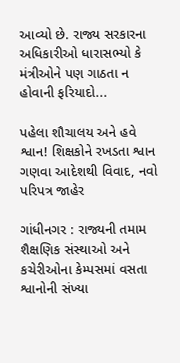આવ્યો છે. રાજ્ય સરકારના અધિકારીઓ ધારાસભ્યો કે મંત્રીઓને પણ ગાઠતા ન હોવાની ફરિયાદો...

પહેલા શૌચાલય અને હવે શ્વાન! શિક્ષકોને રખડતા શ્વાન ગણવા આદેશથી વિવાદ, નવો પરિપત્ર જાહેર

ગાંધીનગર : રાજ્યની તમામ શૈક્ષણિક સંસ્થાઓ અને કચેરીઓના કેમ્પસમાં વસતા શ્વાનોની સંખ્યા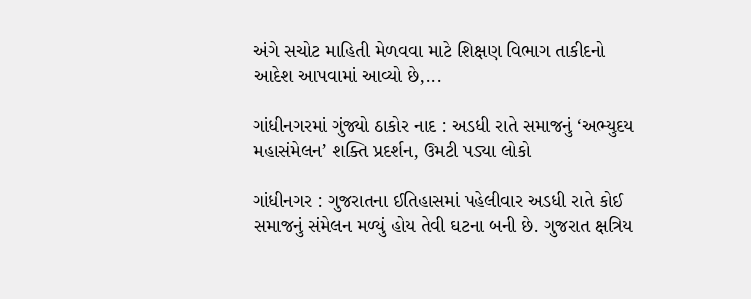અંગે સચોટ માહિતી મેળવવા માટે શિક્ષણ વિભાગ તાકીદનો આદેશ આપવામાં આવ્યો છે,...

ગાંધીનગરમાં ગુંજ્યો ઠાકોર નાદ : અડધી રાતે સમાજનું ‘અભ્યુદય મહાસંમેલન’ શક્તિ પ્રદર્શન, ઉમટી પડ્યા લોકો

ગાંધીનગર : ગુજરાતના ઈતિહાસમાં પહેલીવાર અડધી રાતે કોઈ સમાજનું સંમેલન મળ્યું હોય તેવી ઘટના બની છે. ગુજરાત ક્ષત્રિય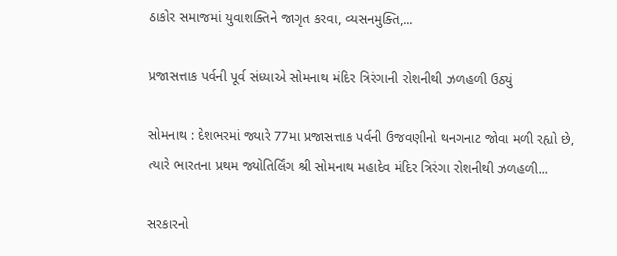ઠાકોર સમાજમાં યુવાશક્તિને જાગૃત કરવા, વ્યસનમુક્તિ,...

પ્રજાસત્તાક પર્વની પૂર્વ સંધ્યાએ સોમનાથ મંદિર ત્રિરંગાની રોશનીથી ઝળહળી ઉઠ્યું

સોમનાથ : દેશભરમાં જ્યારે 77મા પ્રજાસત્તાક પર્વની ઉજવણીનો થનગનાટ જોવા મળી રહ્યો છે, ત્યારે ભારતના પ્રથમ જ્યોતિર્લિંગ શ્રી સોમનાથ મહાદેવ મંદિર ત્રિરંગા રોશનીથી ઝળહળી...

સરકારનો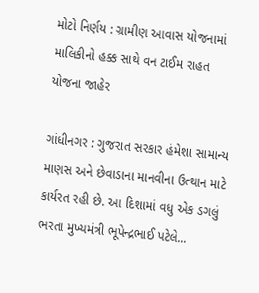મોટો નિર્ણય : ગ્રામીણ આવાસ યોજનામાં માલિકીનો હક્ક સાથે વન ટાઈમ રાહત યોજના જાહેર

ગાંધીનગર : ગુજરાત સરકાર હંમેશા સામાન્ય માણસ અને છેવાડાના માનવીના ઉત્થાન માટે કાર્યરત રહી છે. આ દિશામાં વધુ એક ડગલું ભરતા મુખ્યમંત્રી ભૂપેન્દ્રભાઈ પટેલે...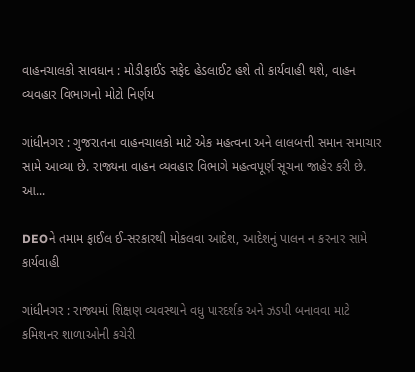વાહનચાલકો સાવધાન : મોડીફાઈડ સફેદ હેડલાઈટ હશે તો કાર્યવાહી થશે, વાહન વ્યવહાર વિભાગનો મોટો નિર્ણય

ગાંધીનગર : ગુજરાતના વાહનચાલકો માટે એક મહત્વના અને લાલબત્તી સમાન સમાચાર સામે આવ્યા છે. રાજ્યના વાહન વ્યવહાર વિભાગે મહત્વપૂર્ણ સૂચના જાહેર કરી છે. આ...

DEOને તમામ ફાઈલ ઈ-સરકારથી મોકલવા આદેશ, આદેશનું પાલન ન કરનાર સામે કાર્યવાહી

ગાંધીનગર : રાજ્યમાં શિક્ષણ વ્યવસ્થાને વધુ પારદર્શક અને ઝડપી બનાવવા માટે કમિશનર શાળાઓની કચેરી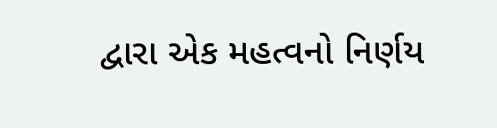દ્વારા એક મહત્વનો નિર્ણય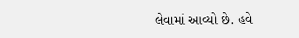લેવામાં આવ્યો છે. હવે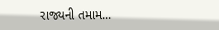રાજ્યની તમામ...